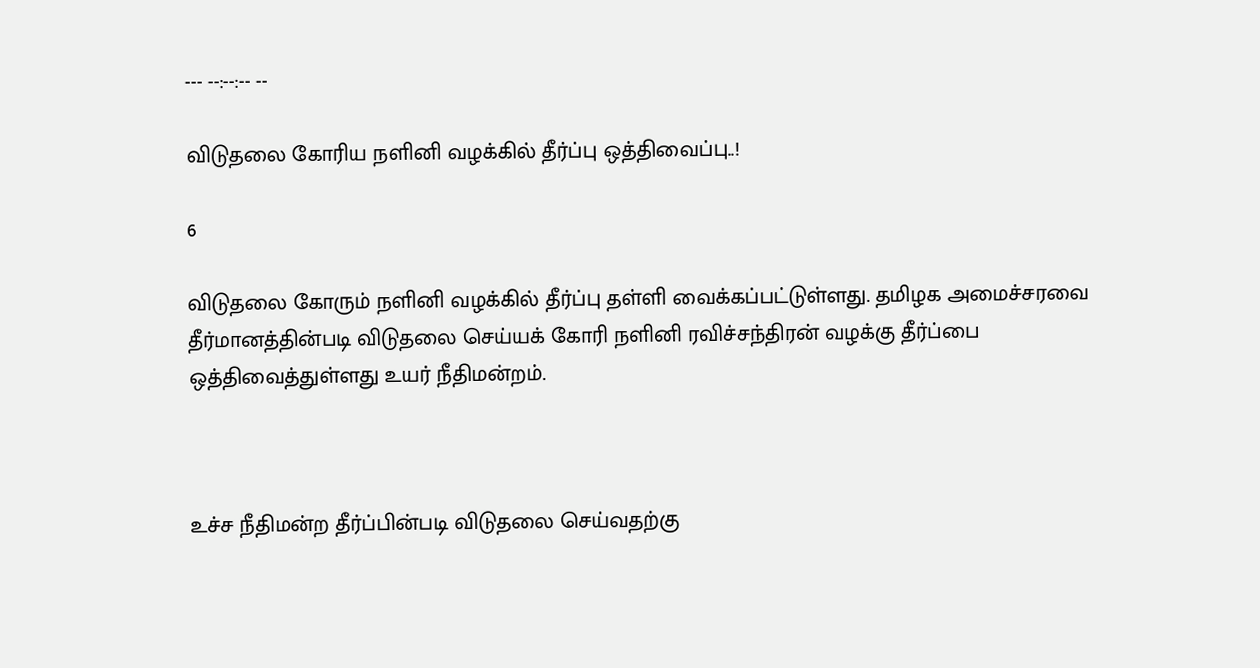--- --:--:-- --

விடுதலை கோரிய நளினி வழக்கில் தீர்ப்பு ஒத்திவைப்பு..!

6

விடுதலை கோரும் நளினி வழக்கில் தீர்ப்பு தள்ளி வைக்கப்பட்டுள்ளது. தமிழக அமைச்சரவை தீர்மானத்தின்படி விடுதலை செய்யக் கோரி நளினி ரவிச்சந்திரன் வழக்கு தீர்ப்பை ஒத்திவைத்துள்ளது உயர் நீதிமன்றம்.



உச்ச நீதிமன்ற தீர்ப்பின்படி விடுதலை செய்வதற்கு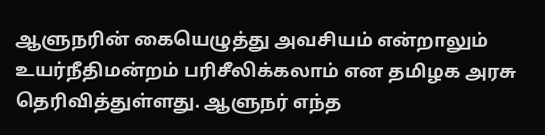ஆளுநரின் கையெழுத்து அவசியம் என்றாலும் உயர்நீதிமன்றம் பரிசீலிக்கலாம் என தமிழக அரசு தெரிவித்துள்ளது. ஆளுநர் எந்த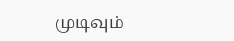முடிவும்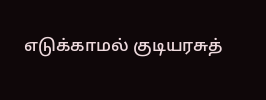எடுக்காமல் குடியரசுத்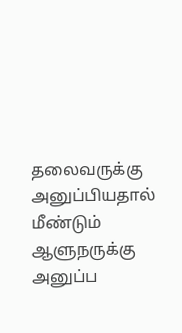தலைவருக்கு அனுப்பியதால் மீண்டும் ஆளுநருக்கு அனுப்ப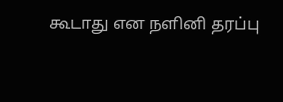கூடாது என நளினி தரப்பு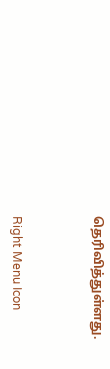தெரிவித்துள்ளது.



Right Menu Icon